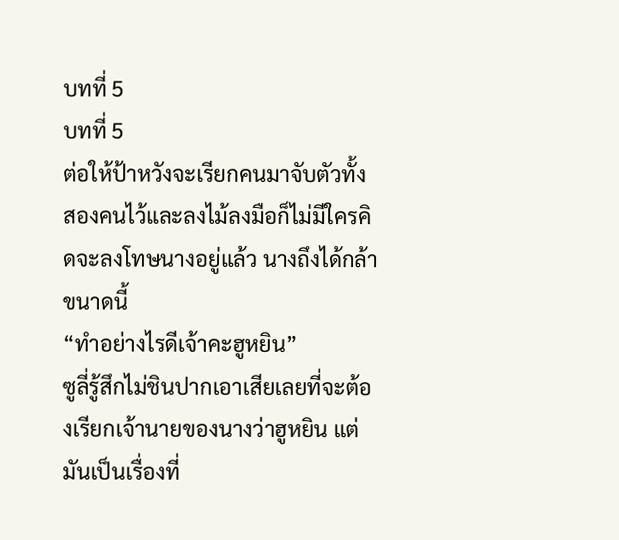บทที่ 5
บทที่ 5
ต่อให้ป้าหวังจะเรียกคนมาจับตัวทั้งสองคนไว้และลงไม้ลงมือก็ไม่มีใครคิดจะลงโทษนางอยู่แล้ว นางถึงได้กล้าขนาดนี้
“ทำอย่างไรดีเจ้าคะฮูหยิน”
ซูลี่รู้สึกไม่ชินปากเอาเสียเลยที่จะต้องเรียกเจ้านายของนางว่าฮูหยิน แต่มันเป็นเรื่องที่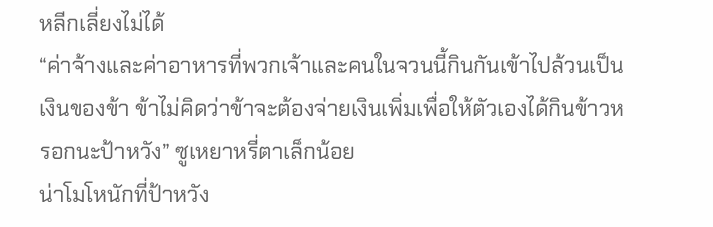หลีกเลี่ยงไม่ได้
“ค่าจ้างและค่าอาหารที่พวกเจ้าและคนในจวนนี้กินกันเข้าไปล้วนเป็นเงินของข้า ข้าไม่คิดว่าข้าจะต้องจ่ายเงินเพิ่มเพื่อให้ตัวเองได้กินข้าวหรอกนะป้าหวัง” ซูเหยาหรี่ตาเล็กน้อย
น่าโมโหนักที่ป้าหวัง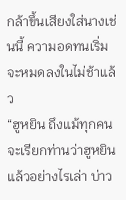กล้าขึ้นเสียงใส่นางเช่นนี้ ความอดทนเริ่มจะหมดลงในไม่ช้าแล้ว
“ฮูหยิน ถึงแม้ทุกคนจะเรียกท่านว่าฮูหยินแล้วอย่างไรเล่า บ่าว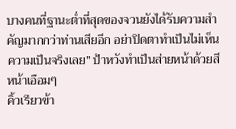บางคนที่ฐานะต่ำที่สุดของจวนยังได้รับความสำคัญมากกว่าท่านเสียอีก อย่าปิดตาทำเป็นไม่เห็นความเป็นจริงเลย” ป้าหวังทำเป็นส่ายหน้าด้วยสีหน้าเอือมๆ
คิ้วเรียวข้า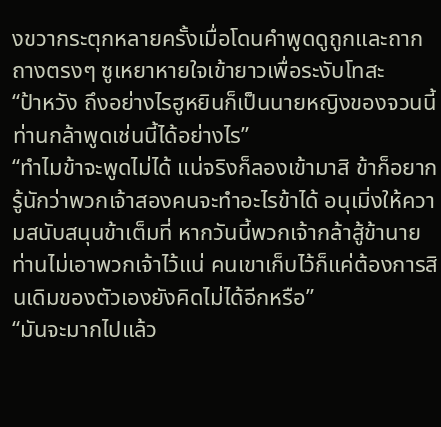งขวากระตุกหลายครั้งเมื่อโดนคำพูดดูถูกและถากถางตรงๆ ซูเหยาหายใจเข้ายาวเพื่อระงับโทสะ
“ป้าหวัง ถึงอย่างไรฮูหยินก็เป็นนายหญิงของจวนนี้ ท่านกล้าพูดเช่นนี้ได้อย่างไร”
“ทำไมข้าจะพูดไม่ได้ แน่จริงก็ลองเข้ามาสิ ข้าก็อยากรู้นักว่าพวกเจ้าสองคนจะทำอะไรข้าได้ อนุเมิ่งให้ความสนับสนุนข้าเต็มที่ หากวันนี้พวกเจ้ากล้าสู้ข้านายท่านไม่เอาพวกเจ้าไว้แน่ คนเขาเก็บไว้ก็แค่ต้องการสินเดิมของตัวเองยังคิดไม่ได้อีกหรือ”
“มันจะมากไปแล้ว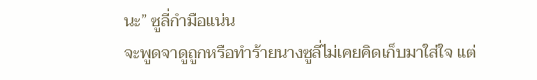นะ” ซูลี่กำมือแน่น
จะพูดจาดูถูกหรือทำร้ายนางซูลี่ไม่เคยคิดเก็บมาใส่ใจ แต่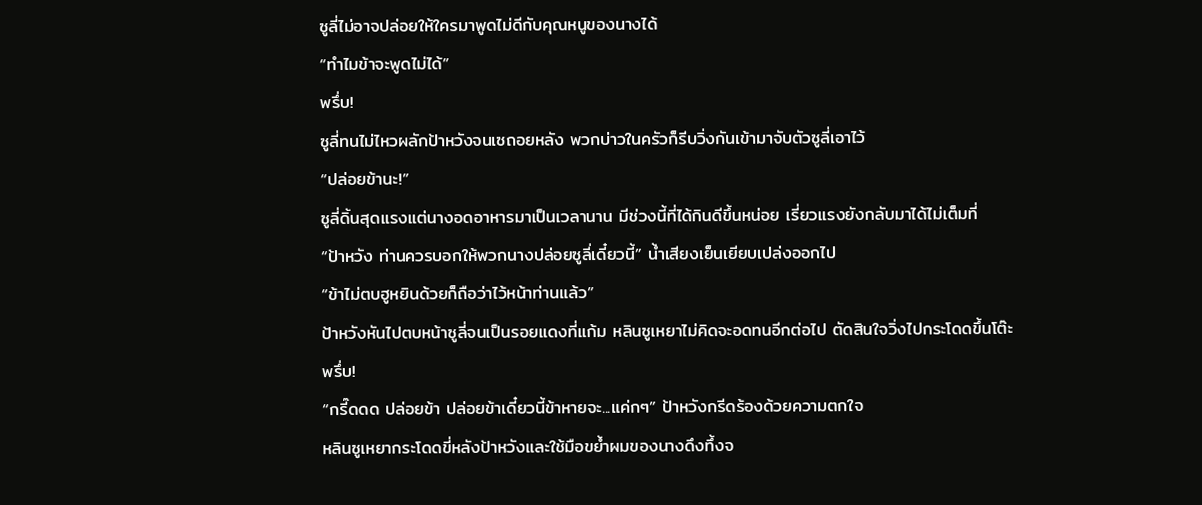ซูลี่ไม่อาจปล่อยให้ใครมาพูดไม่ดีกับคุณหนูของนางได้
“ทำไมข้าจะพูดไม่ได้”
พรึ่บ!
ซูลี่ทนไม่ไหวผลักป้าหวังจนเซถอยหลัง พวกบ่าวในครัวก็รีบวิ่งกันเข้ามาจับตัวซูลี่เอาไว้
“ปล่อยข้านะ!”
ซูลี่ดิ้นสุดแรงแต่นางอดอาหารมาเป็นเวลานาน มีช่วงนี้ที่ได้กินดีขึ้นหน่อย เรี่ยวแรงยังกลับมาได้ไม่เต็มที่
“ป้าหวัง ท่านควรบอกให้พวกนางปล่อยซูลี่เดี๋ยวนี้” น้ำเสียงเย็นเยียบเปล่งออกไป
“ข้าไม่ตบฮูหยินด้วยก็ถือว่าไว้หน้าท่านแล้ว”
ป้าหวังหันไปตบหน้าซูลี่จนเป็นรอยแดงที่แก้ม หลินซูเหยาไม่คิดจะอดทนอีกต่อไป ตัดสินใจวิ่งไปกระโดดขึ้นโต๊ะ
พรึ่บ!
“กรี๊ดดด ปล่อยข้า ปล่อยข้าเดี๋ยวนี้ข้าหายจะ...แค่กๆ” ป้าหวังกรีดร้องด้วยความตกใจ
หลินซูเหยากระโดดขี่หลังป้าหวังและใช้มือขย้ำผมของนางดึงทึ้งจ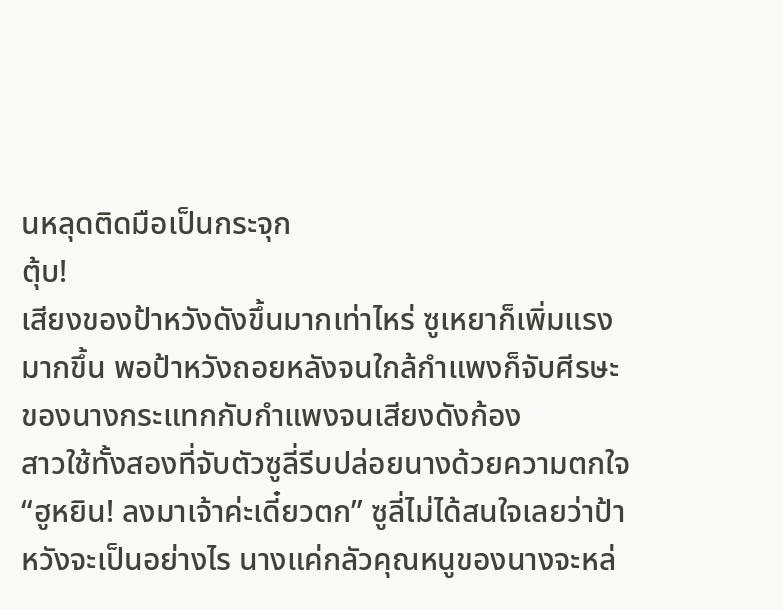นหลุดติดมือเป็นกระจุก
ตุ้บ!
เสียงของป้าหวังดังขึ้นมากเท่าไหร่ ซูเหยาก็เพิ่มแรงมากขึ้น พอป้าหวังถอยหลังจนใกล้กำแพงก็จับศีรษะของนางกระแทกกับกำแพงจนเสียงดังก้อง
สาวใช้ทั้งสองที่จับตัวซูลี่รีบปล่อยนางด้วยความตกใจ
“ฮูหยิน! ลงมาเจ้าค่ะเดี๋ยวตก” ซูลี่ไม่ได้สนใจเลยว่าป้าหวังจะเป็นอย่างไร นางแค่กลัวคุณหนูของนางจะหล่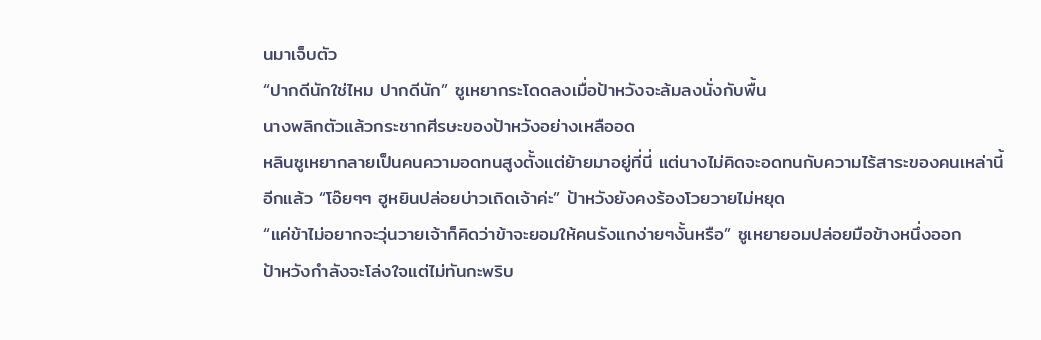นมาเจ็บตัว
“ปากดีนักใช่ไหม ปากดีนัก” ซูเหยากระโดดลงเมื่อป้าหวังจะล้มลงนั่งกับพื้น
นางพลิกตัวแล้วกระชากศีรษะของป้าหวังอย่างเหลืออด
หลินซูเหยากลายเป็นคนความอดทนสูงตั้งแต่ย้ายมาอยู่ที่นี่ แต่นางไม่คิดจะอดทนกับความไร้สาระของคนเหล่านี้อีกแล้ว “โอ๊ยๆๆ ฮูหยินปล่อยบ่าวเถิดเจ้าค่ะ” ป้าหวังยังคงร้องโวยวายไม่หยุด
“แค่ข้าไม่อยากจะวุ่นวายเจ้าก็คิดว่าข้าจะยอมให้คนรังแกง่ายๆงั้นหรือ” ซูเหยายอมปล่อยมือข้างหนึ่งออก
ป้าหวังกำลังจะโล่งใจแต่ไม่ทันกะพริบ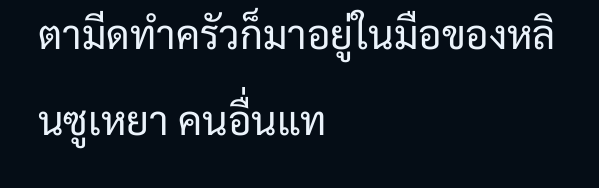ตามีดทำครัวก็มาอยู่ในมือของหลินซูเหยา คนอื่นแท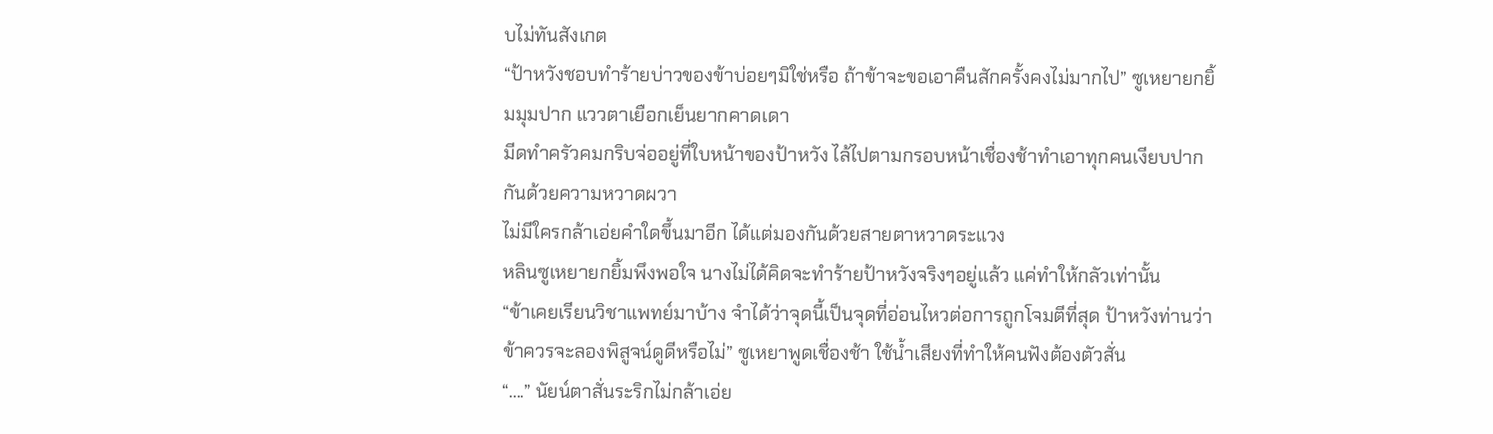บไม่ทันสังเกต
“ป้าหวังชอบทำร้ายบ่าวของข้าบ่อยๆมิใช่หรือ ถ้าข้าจะขอเอาคืนสักครั้งคงไม่มากไป” ซูเหยายกยิ้มมุมปาก แววตาเยือกเย็นยากคาดเดา
มีดทำครัวคมกริบจ่ออยู่ที่ใบหน้าของป้าหวัง ไล้ไปตามกรอบหน้าเชื่องช้าทำเอาทุกคนเงียบปากกันด้วยความหวาดผวา
ไม่มีใครกล้าเอ่ยคำใดขึ้นมาอีก ได้แต่มองกันด้วยสายตาหวาดระแวง
หลินซูเหยายกยิ้มพึงพอใจ นางไม่ได้คิดจะทำร้ายป้าหวังจริงๆอยู่แล้ว แค่ทำให้กลัวเท่านั้น
“ข้าเคยเรียนวิชาแพทย์มาบ้าง จำได้ว่าจุดนี้เป็นจุดที่อ่อนไหวต่อการถูกโจมตีที่สุด ป้าหวังท่านว่าข้าควรจะลองพิสูจน์ดูดีหรือไม่” ซูเหยาพูดเชื่องช้า ใช้น้ำเสียงที่ทำให้คนฟังต้องตัวสั่น
“....” นัยน์ตาสั่นระริกไม่กล้าเอ่ย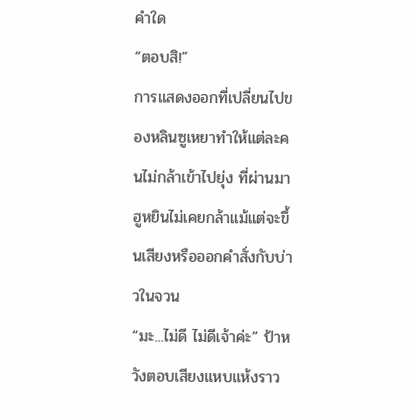คำใด
“ตอบสิ!”
การแสดงออกที่เปลี่ยนไปของหลินซูเหยาทำให้แต่ละคนไม่กล้าเข้าไปยุ่ง ที่ผ่านมาฮูหยินไม่เคยกล้าแม้แต่จะขึ้นเสียงหรือออกคำสั่งกับบ่าวในจวน
“มะ...ไม่ดี ไม่ดีเจ้าค่ะ” ป้าหวังตอบเสียงแหบแห้งราว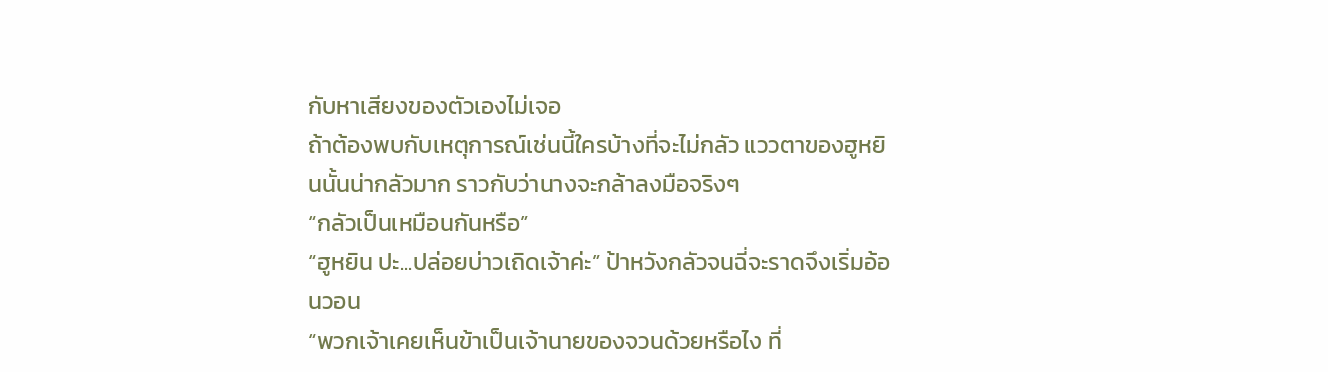กับหาเสียงของตัวเองไม่เจอ
ถ้าต้องพบกับเหตุการณ์เช่นนี้ใครบ้างที่จะไม่กลัว แววตาของฮูหยินนั้นน่ากลัวมาก ราวกับว่านางจะกล้าลงมือจริงๆ
“กลัวเป็นเหมือนกันหรือ”
“ฮูหยิน ปะ...ปล่อยบ่าวเถิดเจ้าค่ะ” ป้าหวังกลัวจนฉี่จะราดจึงเริ่มอ้อนวอน
“พวกเจ้าเคยเห็นข้าเป็นเจ้านายของจวนด้วยหรือไง ที่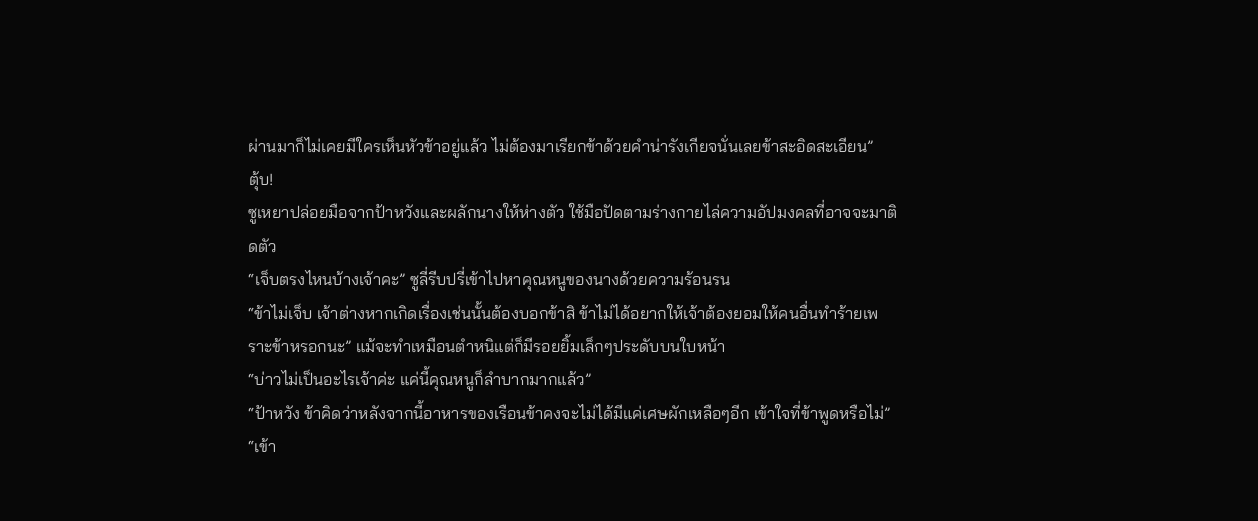ผ่านมาก็ไม่เคยมีใครเห็นหัวข้าอยู่แล้ว ไม่ต้องมาเรียกข้าด้วยคำน่ารังเกียจนั่นเลยข้าสะอิดสะเอียน”
ตุ้บ!
ซูเหยาปล่อยมือจากป้าหวังและผลักนางให้ห่างตัว ใช้มือปัดตามร่างกายไล่ความอัปมงคลที่อาจจะมาติดตัว
“เจ็บตรงไหนบ้างเจ้าคะ” ซูลี่รีบปรี่เข้าไปหาคุณหนูของนางด้วยความร้อนรน
“ข้าไม่เจ็บ เจ้าต่างหากเกิดเรื่องเช่นนั้นต้องบอกข้าสิ ข้าไม่ได้อยากให้เจ้าต้องยอมให้คนอื่นทำร้ายเพราะข้าหรอกนะ” แม้จะทำเหมือนตำหนิแต่ก็มีรอยยิ้มเล็กๆประดับบนใบหน้า
“บ่าวไม่เป็นอะไรเจ้าค่ะ แค่นี้คุณหนูก็ลำบากมากแล้ว”
“ป้าหวัง ข้าคิดว่าหลังจากนี้อาหารของเรือนข้าคงจะไม่ได้มีแค่เศษผักเหลือๆอีก เข้าใจที่ข้าพูดหรือไม่”
“เข้า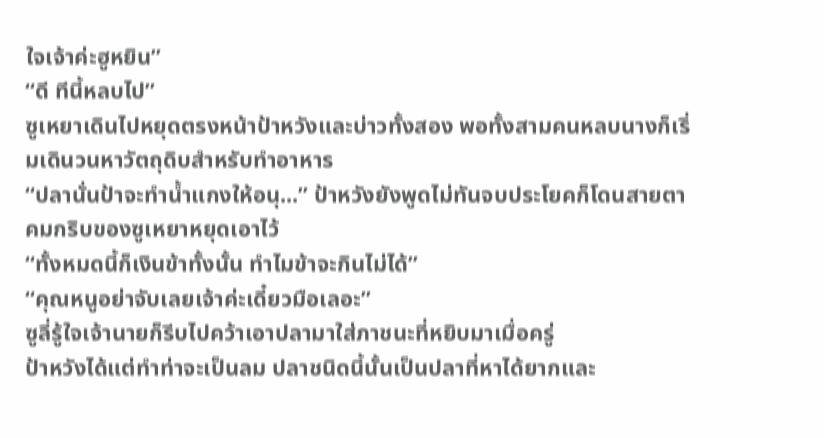ใจเจ้าค่ะฮูหยิน”
“ดี ทีนี้หลบไป”
ซูเหยาเดินไปหยุดตรงหน้าป้าหวังและบ่าวทั้งสอง พอทั้งสามคนหลบนางก็เริ่มเดินวนหาวัตถุดิบสำหรับทำอาหาร
“ปลานั่นป้าจะทำน้ำแกงให้อนุ...” ป้าหวังยังพูดไม่ทันจบประโยคก็โดนสายตาคมกริบของซูเหยาหยุดเอาไว้
“ทั้งหมดนี้ก็เงินข้าทั้งนั้น ทำไมข้าจะกินไม่ได้”
“คุณหนูอย่าจับเลยเจ้าค่ะเดี๋ยวมือเลอะ”
ซูลี่รู้ใจเจ้านายก็รีบไปคว้าเอาปลามาใส่ภาชนะที่หยิบมาเมื่อครู่
ป้าหวังได้แต่ทำท่าจะเป็นลม ปลาชนิดนี้นั้นเป็นปลาที่หาได้ยากและ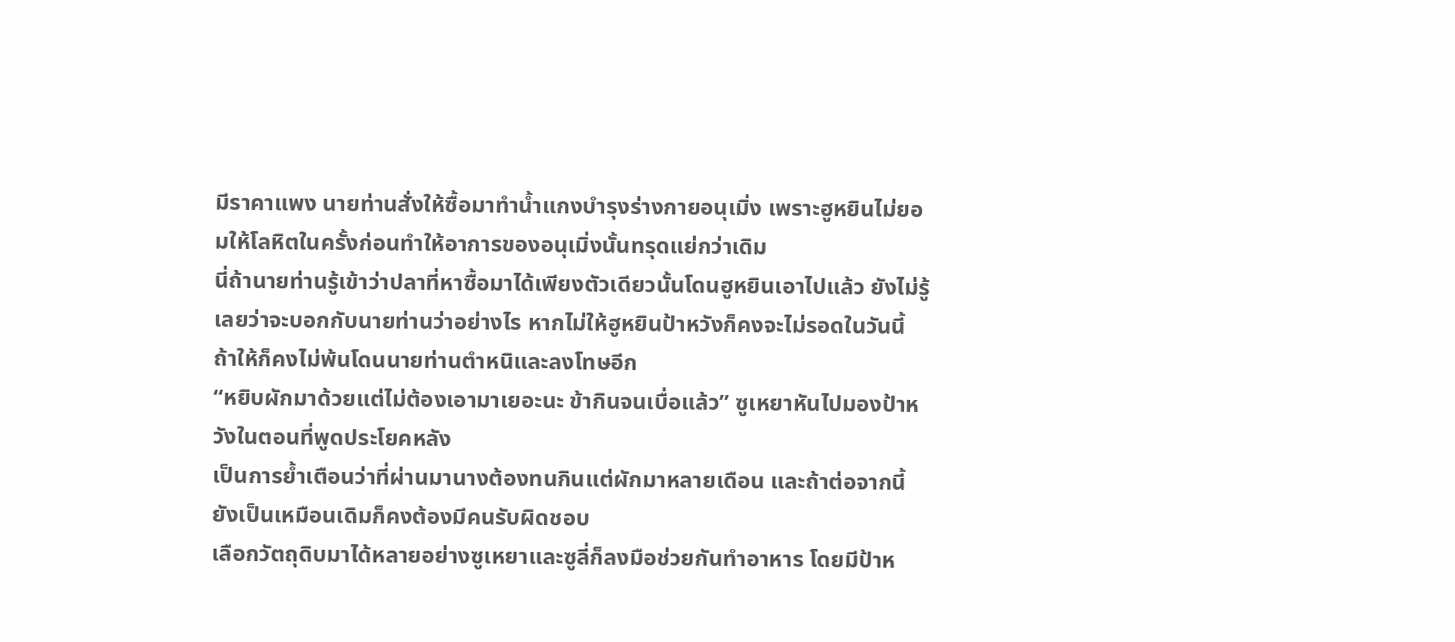มีราคาแพง นายท่านสั่งให้ซื้อมาทำน้ำแกงบำรุงร่างกายอนุเมิ่ง เพราะฮูหยินไม่ยอมให้โลหิตในครั้งก่อนทำให้อาการของอนุเมิ่งนั้นทรุดแย่กว่าเดิม
นี่ถ้านายท่านรู้เข้าว่าปลาที่หาซื้อมาได้เพียงตัวเดียวนั้นโดนฮูหยินเอาไปแล้ว ยังไม่รู้เลยว่าจะบอกกับนายท่านว่าอย่างไร หากไม่ให้ฮูหยินป้าหวังก็คงจะไม่รอดในวันนี้ ถ้าให้ก็คงไม่พ้นโดนนายท่านตำหนิและลงโทษอีก
“หยิบผักมาด้วยแต่ไม่ต้องเอามาเยอะนะ ข้ากินจนเบื่อแล้ว” ซูเหยาหันไปมองป้าหวังในตอนที่พูดประโยคหลัง
เป็นการย้ำเตือนว่าที่ผ่านมานางต้องทนกินแต่ผักมาหลายเดือน และถ้าต่อจากนี้ยังเป็นเหมือนเดิมก็คงต้องมีคนรับผิดชอบ
เลือกวัตถุดิบมาได้หลายอย่างซูเหยาและซูลี่ก็ลงมือช่วยกันทำอาหาร โดยมีป้าห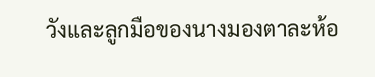วังและลูกมือของนางมองตาละห้อ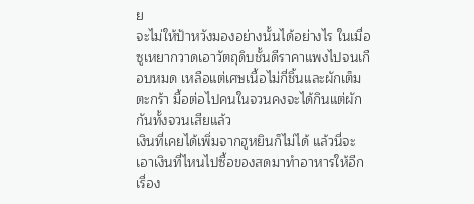ย
จะไม่ให้ป้าหวังมองอย่างนั้นได้อย่างไร ในเมื่อซูเหยากวาดเอาวัตถุดิบชั้นดีราคาแพงไปจนเกือบหมด เหลือแต่เศษเนื้อไม่กี่ชิ้นและผักเต็มตะกร้า มื้อต่อไปคนในจวนคงจะได้กินแต่ผักกันทั้งจวนเสียแล้ว
เงินที่เคยได้เพิ่มจากฮูหยินก็ไม่ได้ แล้วนี่จะเอาเงินที่ไหนไปซื้อของสดมาทำอาหารให้อีก
เรื่อง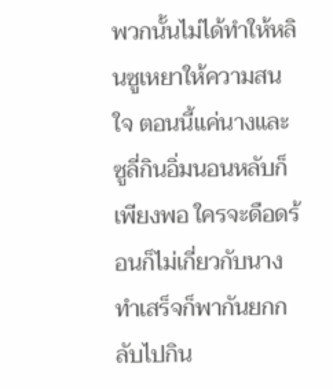พวกนั้นไม่ได้ทำให้หลินซูเหยาให้ความสนใจ ตอนนี้แค่นางและซูลี่กินอิ่มนอนหลับก็เพียงพอ ใครจะดือดร้อนก็ไม่เกี่ยวกับนาง ทำเสร็จก็พากันยกกลับไปกิน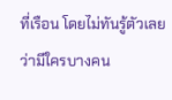ที่เรือน โดยไม่ทันรู้ตัวเลยว่ามีใครบางคน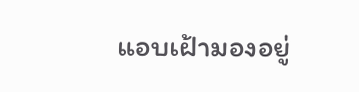แอบเฝ้ามองอยู่